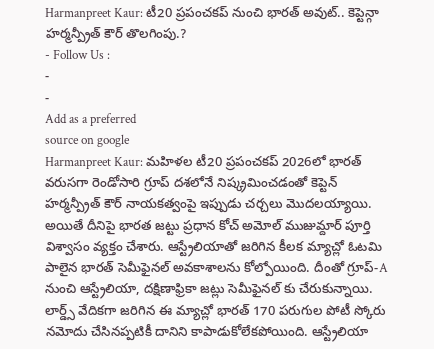Harmanpreet Kaur: టీ20 ప్రపంచకప్ నుంచి భారత్ అవుట్.. కెప్టెన్గా హర్మన్ప్రీత్ కౌర్ తొలగింపు.?
- Follow Us :
-
-
Add as a preferred
source on google
Harmanpreet Kaur: మహిళల టీ20 ప్రపంచకప్ 2026లో భారత్ వరుసగా రెండోసారి గ్రూప్ దశలోనే నిష్క్రమించడంతో కెప్టెన్ హర్మన్ప్రీత్ కౌర్ నాయకత్వంపై ఇప్పుడు చర్చలు మొదలయ్యాయి. అయితే దీనిపై భారత జట్టు ప్రధాన కోచ్ అమోల్ ముజుమ్దార్ పూర్తి విశ్వాసం వ్యక్తం చేశారు. ఆస్ట్రేలియాతో జరిగిన కీలక మ్యాచ్లో ఓటమి పాలైన భారత్ సెమీఫైనల్ అవకాశాలను కోల్పోయింది. దీంతో గ్రూప్-A నుంచి ఆస్ట్రేలియా, దక్షిణాఫ్రికా జట్లు సెమీఫైనల్ కు చేరుకున్నాయి.
లార్డ్స్ వేదికగా జరిగిన ఈ మ్యాచ్లో భారత్ 170 పరుగుల పోటీ స్కోరు నమోదు చేసినప్పటికీ దానిని కాపాడుకోలేకపోయింది. ఆస్ట్రేలియా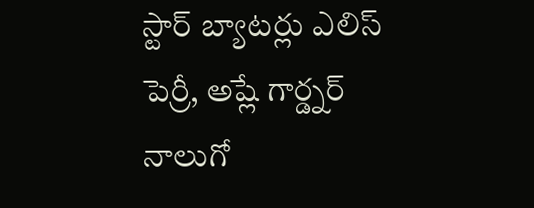స్టార్ బ్యాటర్లు ఎలిస్ పెర్రీ, అష్లే గార్డ్నర్ నాలుగో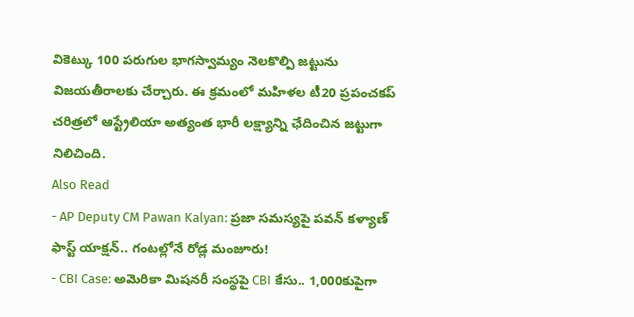వికెట్కు 100 పరుగుల భాగస్వామ్యం నెలకొల్పి జట్టును విజయతీరాలకు చేర్చారు. ఈ క్రమంలో మహిళల టీ20 ప్రపంచకప్ చరిత్రలో ఆస్ట్రేలియా అత్యంత భారీ లక్ష్యాన్ని ఛేదించిన జట్టుగా నిలిచింది.
Also Read
- AP Deputy CM Pawan Kalyan: ప్రజా సమస్యపై పవన్ కళ్యాణ్ ఫాస్ట్ యాక్షన్.. గంటల్లోనే రోడ్ల మంజూరు!
- CBI Case: అమెరికా మిషనరీ సంస్థపై CBI కేసు.. 1,000కుపైగా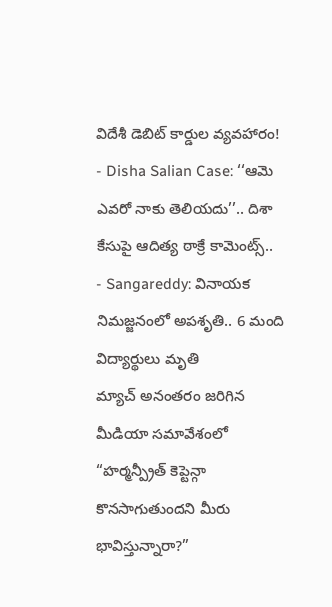విదేశీ డెబిట్ కార్డుల వ్యవహారం!
- Disha Salian Case: ‘‘ఆమె ఎవరో నాకు తెలియదు’’.. దిశా కేసుపై ఆదిత్య ఠాక్రే కామెంట్స్..
- Sangareddy: వినాయక నిమజ్జనంలో అపశృతి.. 6 మంది విద్యార్థులు మృతి
మ్యాచ్ అనంతరం జరిగిన మీడియా సమావేశంలో “హర్మన్ప్రీత్ కెప్టెన్గా కొనసాగుతుందని మీరు భావిస్తున్నారా?”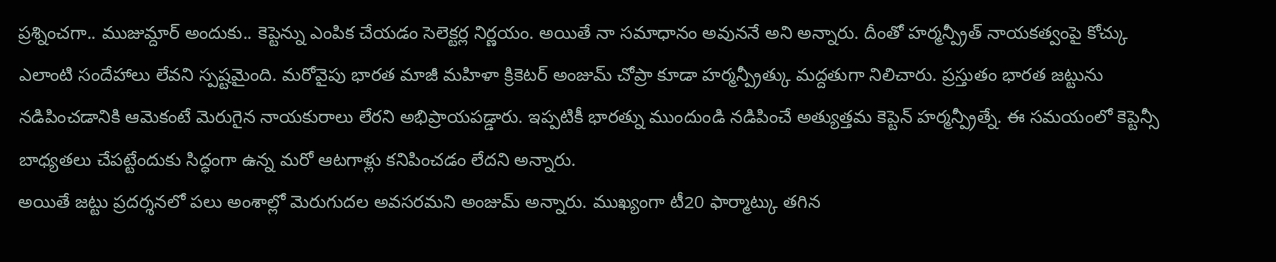ప్రశ్నించగా.. ముజుమ్దార్ అందుకు.. కెప్టెన్ను ఎంపిక చేయడం సెలెక్టర్ల నిర్ణయం. అయితే నా సమాధానం అవుననే అని అన్నారు. దీంతో హర్మన్ప్రీత్ నాయకత్వంపై కోచ్కు ఎలాంటి సందేహాలు లేవని స్పష్టమైంది. మరోవైపు భారత మాజీ మహిళా క్రికెటర్ అంజుమ్ చోప్రా కూడా హర్మన్ప్రీత్కు మద్దతుగా నిలిచారు. ప్రస్తుతం భారత జట్టును నడిపించడానికి ఆమెకంటే మెరుగైన నాయకురాలు లేరని అభిప్రాయపడ్డారు. ఇప్పటికీ భారత్ను ముందుండి నడిపించే అత్యుత్తమ కెప్టెన్ హర్మన్ప్రీత్నే. ఈ సమయంలో కెప్టెన్సీ బాధ్యతలు చేపట్టేందుకు సిద్ధంగా ఉన్న మరో ఆటగాళ్లు కనిపించడం లేదని అన్నారు.
అయితే జట్టు ప్రదర్శనలో పలు అంశాల్లో మెరుగుదల అవసరమని అంజుమ్ అన్నారు. ముఖ్యంగా టీ20 ఫార్మాట్కు తగిన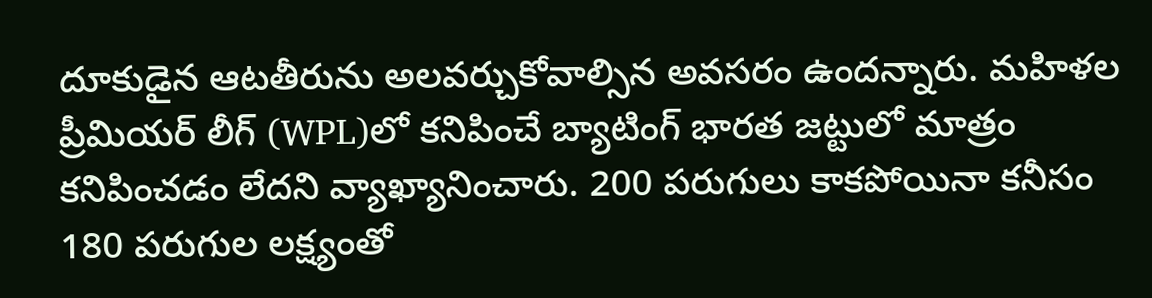దూకుడైన ఆటతీరును అలవర్చుకోవాల్సిన అవసరం ఉందన్నారు. మహిళల ప్రీమియర్ లీగ్ (WPL)లో కనిపించే బ్యాటింగ్ భారత జట్టులో మాత్రం కనిపించడం లేదని వ్యాఖ్యానించారు. 200 పరుగులు కాకపోయినా కనీసం 180 పరుగుల లక్ష్యంతో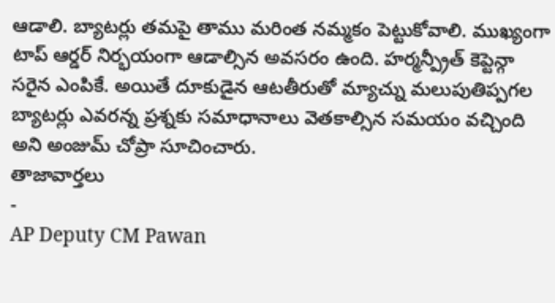ఆడాలి. బ్యాటర్లు తమపై తాము మరింత నమ్మకం పెట్టుకోవాలి. ముఖ్యంగా టాప్ ఆర్డర్ నిర్భయంగా ఆడాల్సిన అవసరం ఉంది. హర్మన్ప్రీత్ కెప్టెన్గా సరైన ఎంపికే. అయితే దూకుడైన ఆటతీరుతో మ్యాచ్ను మలుపుతిప్పగల బ్యాటర్లు ఎవరన్న ప్రశ్నకు సమాధానాలు వెతకాల్సిన సమయం వచ్చింది అని అంజుమ్ చోప్రా సూచించారు.
తాజావార్తలు
-
AP Deputy CM Pawan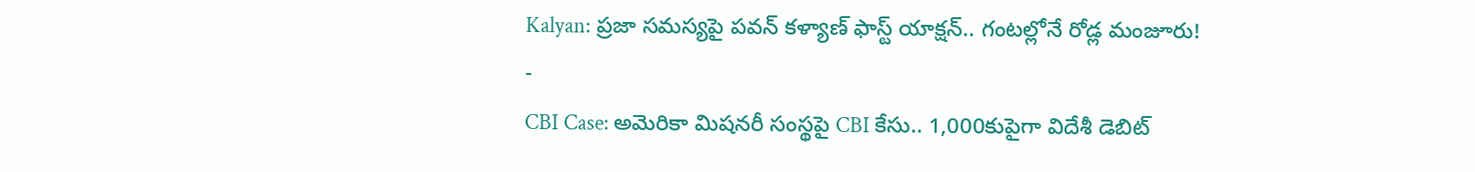Kalyan: ప్రజా సమస్యపై పవన్ కళ్యాణ్ ఫాస్ట్ యాక్షన్.. గంటల్లోనే రోడ్ల మంజూరు!
-
CBI Case: అమెరికా మిషనరీ సంస్థపై CBI కేసు.. 1,000కుపైగా విదేశీ డెబిట్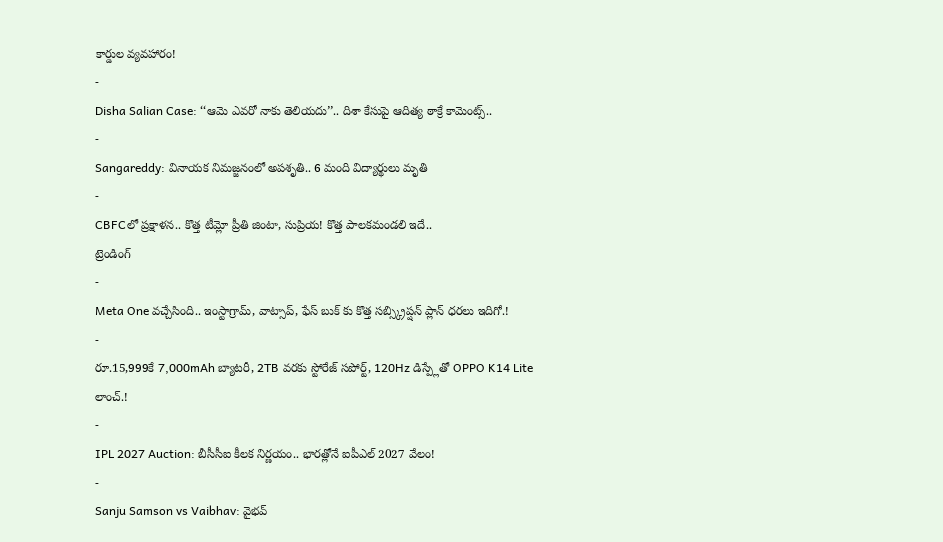కార్డుల వ్యవహారం!
-
Disha Salian Case: ‘‘ఆమె ఎవరో నాకు తెలియదు’’.. దిశా కేసుపై ఆదిత్య ఠాక్రే కామెంట్స్..
-
Sangareddy: వినాయక నిమజ్జనంలో అపశృతి.. 6 మంది విద్యార్థులు మృతి
-
CBFCలో ప్రక్షాళన.. కొత్త టీమ్లో ప్రీతి జింటా, సుప్రియ! కొత్త పాలకమండలి ఇదే..
ట్రెండింగ్
-
Meta One వచ్చేసింది.. ఇంస్టాగ్రామ్, వాట్సాప్, ఫేస్ బుక్ కు కొత్త సబ్స్క్రిప్షన్ ప్లాన్ ధరలు ఇదిగో.!
-
రూ.15,999కే 7,000mAh బ్యాటరీ, 2TB వరకు స్టోరేజ్ సపోర్ట్, 120Hz డిస్ప్లేతో OPPO K14 Lite లాంచ్.!
-
IPL 2027 Auction: బీసీసీఐ కీలక నిర్ణయం.. భారత్లోనే ఐపీఎల్ 2027 వేలం!
-
Sanju Samson vs Vaibhav: వైభవ్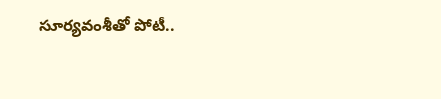సూర్యవంశీతో పోటీ..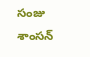సంజు శాంసన్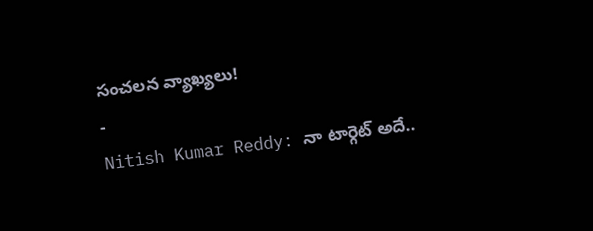సంచలన వ్యాఖ్యలు!
-
Nitish Kumar Reddy: నా టార్గెట్ అదే..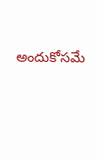అందుకోసమే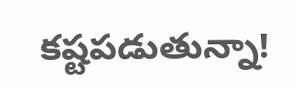కష్టపడుతున్నా!